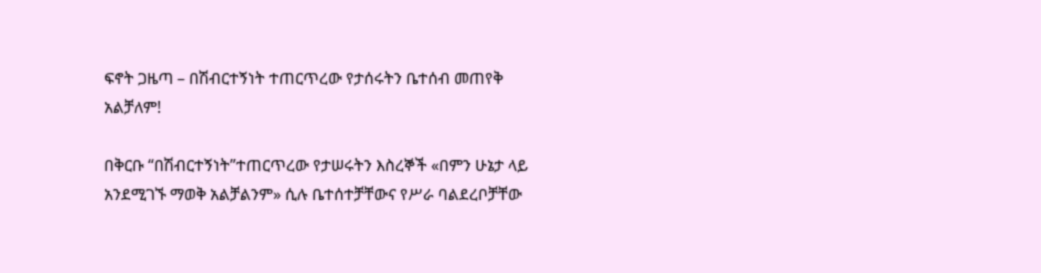ፍኖት ጋዜጣ – በሽብርተኝነት ተጠርጥረው የታሰሩትን ቤተሰብ መጠየቅ አልቻለም!

በቅርቡ “በሽብርተኝነት”ተጠርጥረው የታሠሩትን እስረኞች «በምን ሁኔታ ላይ አንደሚገኙ ማወቅ አልቻልንም» ሲሉ ቤተሰተቻቸውና የሥራ ባልደረቦቻቸው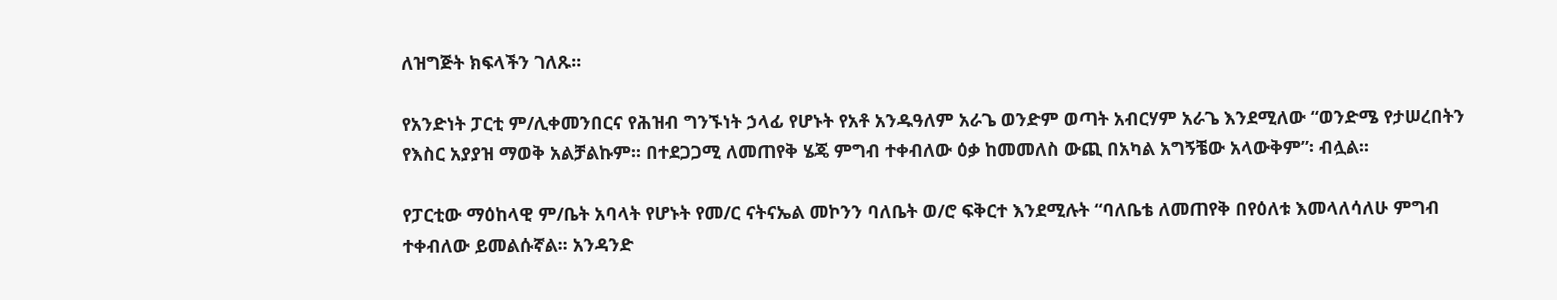ለዝግጅት ክፍላችን ገለጹ፡፡

የአንድነት ፓርቲ ም/ሊቀመንበርና የሕዝብ ግንኙነት ኃላፊ የሆኑት የአቶ አንዱዓለም አራጌ ወንድም ወጣት አብርሃም አራጌ እንደሚለው “ወንድሜ የታሠረበትን የእስር አያያዝ ማወቅ አልቻልኩም፡፡ በተደጋጋሚ ለመጠየቅ ሄጄ ምግብ ተቀብለው ዕቃ ከመመለስ ውጪ በአካል አግኝቼው አላውቅም”፡ ብሏል፡፡

የፓርቲው ማዕከላዊ ም/ቤት አባላት የሆኑት የመ/ር ናትናኤል መኮንን ባለቤት ወ/ሮ ፍቅርተ እንደሚሉት “ባለቤቴ ለመጠየቅ በየዕለቱ እመላለሳለሁ ምግብ ተቀብለው ይመልሱኛል፡፡ አንዳንድ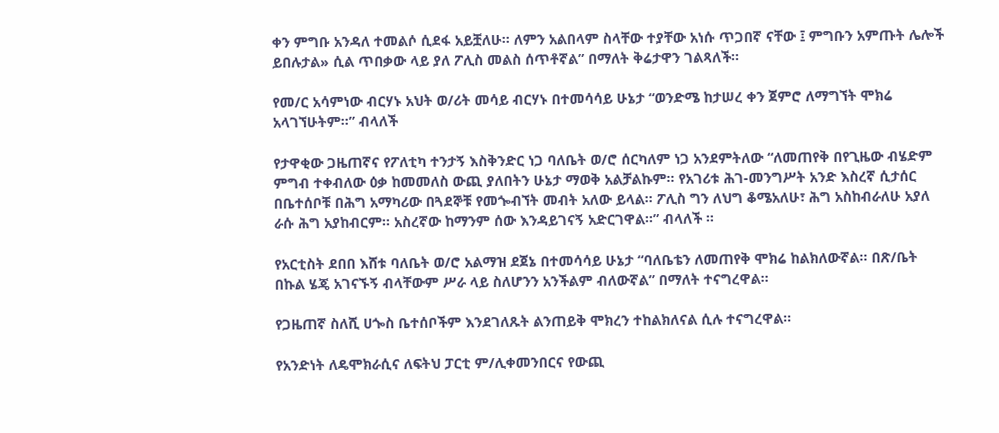ቀን ምግቡ አንዳለ ተመልሶ ሲደፋ አይቿለሁ፡፡ ለምን አልበላም ስላቸው ተያቸው አነሱ ጥጋበኛ ናቸው ፤ ምግቡን አምጡት ሌሎች ይበሉታል» ሲል ጥበቃው ላይ ያለ ፖሊስ መልስ ሰጥቶኛል” በማለት ቅሬታዋን ገልጻለች፡፡

የመ/ር አሳምነው ብርሃኑ አህት ወ/ሪት መሳይ ብርሃኑ በተመሳሳይ ሁኔታ “ወንድሜ ከታሠረ ቀን ጀምሮ ለማግኘት ሞክሬ አላገኘሁትም፡፡” ብላለች

የታዋቂው ጋዜጠኛና የፖለቲካ ተንታኝ እስቅንድር ነጋ ባለቤት ወ/ሮ ሰርካለም ነጋ አንደምትለው “ለመጠየቅ በየጊዜው ብሄድም ምግብ ተቀብለው ዕቃ ከመመለስ ውጪ ያለበትን ሁኔታ ማወቅ አልቻልኩም፡፡ የአገሪቱ ሕገ-መንግሥት አንድ እስረኛ ሲታሰር በቤተሰቦቹ በሕግ አማካሪው በጓደኞቹ የመጐብኘት መብት አለው ይላል፡፡ ፖሊስ ግን ለህግ ቆሜአለሁ፣ ሕግ አስከብራለሁ አያለ ራሱ ሕግ አያከብርም፡፡ አስረኛው ከማንም ሰው እንዳይገናኝ አድርገዋል፡፡” ብላለች ።

የአርቲስት ደበበ እሸቱ ባለቤት ወ/ሮ አልማዝ ደጀኔ በተመሳሳይ ሁኔታ “ባለቤቴን ለመጠየቅ ሞክሬ ከልክለውኛል፡፡ በጽ/ቤት በኩል ሄጄ አገናኙኝ ብላቸውም ሥራ ላይ ስለሆንን አንችልም ብለውኛል” በማለት ተናግረዋል፡፡

የጋዜጠኛ ስለሺ ሀጐስ ቤተሰቦችም እንደገለጹት ልንጠይቅ ሞክረን ተከልክለናል ሲሉ ተናግረዋል፡፡

የአንድነት ለዴሞክራሲና ለፍትህ ፓርቲ ም/ሊቀመንበርና የውጪ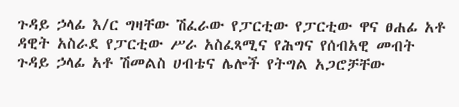ጉዳይ ኃላፊ እ/ር ግዛቸው ሽፈራው የፓርቲው የፓርቲው ዋና ፀሐፊ አቶ ዳዊት አስራደ የፓርቲው ሥራ አስፈጻሚና የሕግና የሰብአዊ መብት ጉዳይ ኃላፊ አቶ ሽመልስ ሀብቴና ሌሎች የትግል አጋሮቻቸው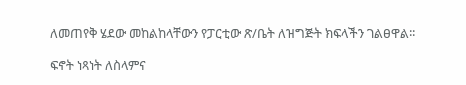ለመጠየቅ ሄደው መከልከላቸውን የፓርቲው ጽ/ቤት ለዝግጅት ክፍላችን ገልፀዋል፡፡

ፍኖት ነጻነት ለስላምና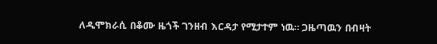ለዲሞክራሲ በቆሙ ዜጎች ገንዘብ እርዳታ የሚታተም ነዉ። ጋዜጣዉን በብዛት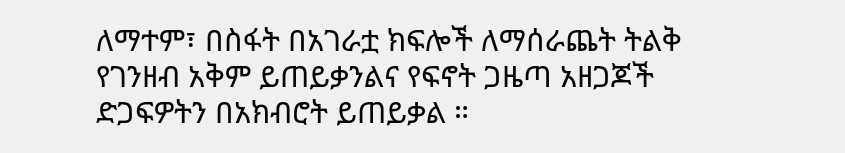ለማተም፣ በስፋት በአገራቷ ክፍሎች ለማሰራጨት ትልቅ የገንዘብ አቅም ይጠይቃንልና የፍኖት ጋዜጣ አዘጋጆች ድጋፍዎትን በአክብሮት ይጠይቃል ።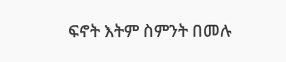ፍኖት እትም ስምንት በመሉ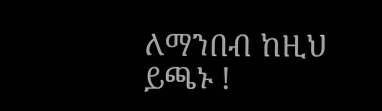ለማንበብ ከዚህ ይጫኑ !